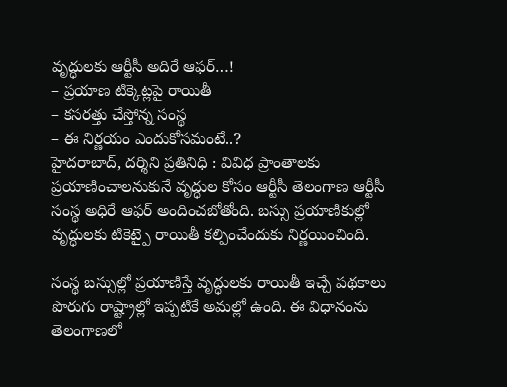వృద్ధులకు ఆర్టీసీ అదిరే ఆఫర్…!
– ప్రయాణ టిక్కెట్లపై రాయితీ
– కసరత్తు చేస్తోన్న సంస్థ
– ఈ నిర్ణయం ఎందుకోసమంటే..?
హైదరాబాద్, దర్శిని ప్రతినిధి : వివిధ ప్రాంతాలకు ప్రయాణించాలనుకునే వృద్ధుల కోసం ఆర్టీసీ తెలంగాణ ఆర్టీసీ సంస్థ అధిరే ఆఫర్ అందించబోతోంది. బస్సు ప్రయాణికుల్లో వృద్ధులకు టికెట్పై రాయితీ కల్పించేందుకు నిర్ణయించింది.

సంస్థ బస్సుల్లో ప్రయాణిస్తే వృద్ధులకు రాయితీ ఇచ్చే పథకాలు పొరుగు రాష్ట్రాల్లో ఇప్పటికే అమల్లో ఉంది. ఈ విధానంను తెలంగాణలో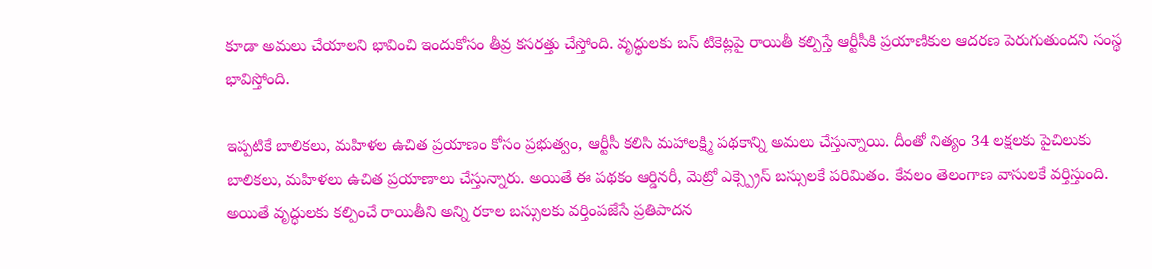కూడా అమలు చేయాలని భావించి ఇందుకోసం తీవ్ర కసరత్తు చేస్తోంది. వృద్ధులకు బస్ టికెట్లపై రాయితీ కల్పిస్తే ఆర్టీసీకి ప్రయాణికుల ఆదరణ పెరుగుతుందని సంస్థ భావిస్తోంది.

ఇప్పటికే బాలికలు, మహిళల ఉచిత ప్రయాణం కోసం ప్రభుత్వం, ఆర్టీసీ కలిసి మహాలక్ష్మి పథకాన్ని అమలు చేస్తున్నాయి. దీంతో నిత్యం 34 లక్షలకు పైచిలుకు బాలికలు, మహిళలు ఉచిత ప్రయాణాలు చేస్తున్నారు. అయితే ఈ పథకం ఆర్డినరీ, మెట్రో ఎక్స్ప్రెస్ బస్సులకే పరిమితం. కేవలం తెలంగాణ వాసులకే వర్తిస్తుంది. అయితే వృద్ధులకు కల్పించే రాయితీని అన్ని రకాల బస్సులకు వర్తింపజేసే ప్రతిపాదన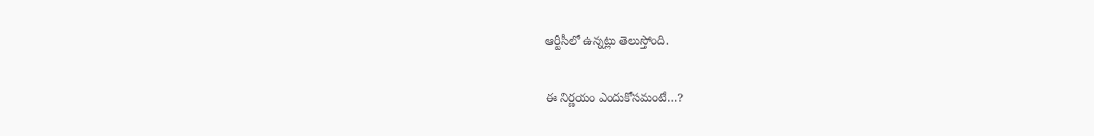ఆర్టీసీలో ఉన్నట్లు తెలుస్తోంది.

ఈ నిర్ణయం ఎందుకోసమంటే…?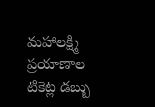మహాలక్ష్మి ప్రయాణాల టికెట్ల డబ్బు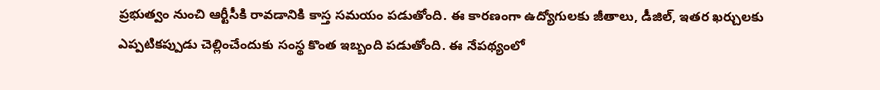ప్రభుత్వం నుంచి ఆర్టీసీకి రావడానికి కాస్త సమయం పడుతోంది. ఈ కారణంగా ఉద్యోగులకు జీతాలు, డీజిల్, ఇతర ఖర్చులకు ఎప్పటికప్పుడు చెల్లించేందుకు సంస్థ కొంత ఇబ్బంది పడుతోంది. ఈ నేపథ్యంలో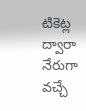టికెట్ల ద్వారా నేరుగా వచ్చే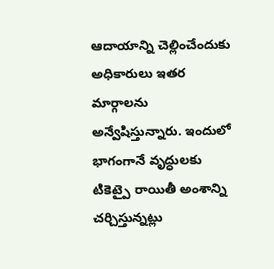ఆదాయాన్ని చెల్లించేందుకు అధికారులు ఇతర మార్గాలను అన్వేషిస్తున్నారు. ఇందులో భాగంగానే వృద్ధులకు టికెట్పై రాయితీ అంశాన్ని చర్చిస్తున్నట్లు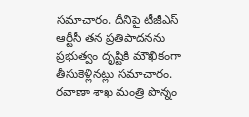సమాచారం. దీనిపై టీజీఎస్ ఆర్టీసీ తన ప్రతిపాదనను ప్రభుత్వం దృష్టికి మౌఖికంగా తీసుకెళ్లినట్లు సమాచారం. రవాణా శాఖ మంత్రి పొన్నం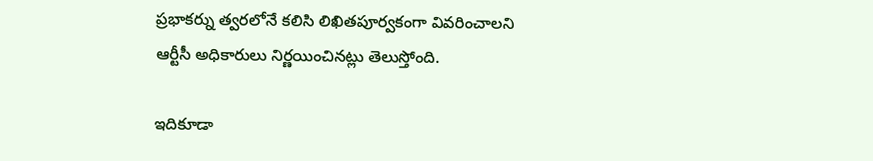ప్రభాకర్ను త్వరలోనే కలిసి లిఖితపూర్వకంగా వివరించాలని ఆర్టీసీ అధికారులు నిర్ణయించినట్లు తెలుస్తోంది.

ఇదికూడా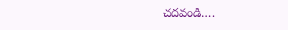చదవండి….